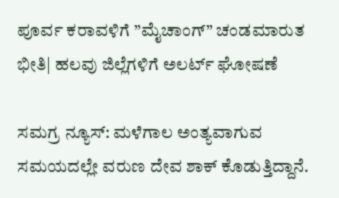ಪೂರ್ವ ಕರಾವಳಿಗೆ ”ಮೈಚಾಂಗ್” ಚಂಡಮಾರುತ ಭೀತಿ| ಹಲವು ಜಿಲ್ಲೆಗಳಿಗೆ ಅಲರ್ಟ್ ಘೋಷಣೆ

ಸಮಗ್ರ ನ್ಯೂಸ್: ಮಳೆಗಾಲ ಅಂತ್ಯವಾಗುವ ಸಮಯದಲ್ಲೇ ವರುಣ ದೇವ ಶಾಕ್ ಕೊಡುತ್ತಿದ್ದಾನೆ.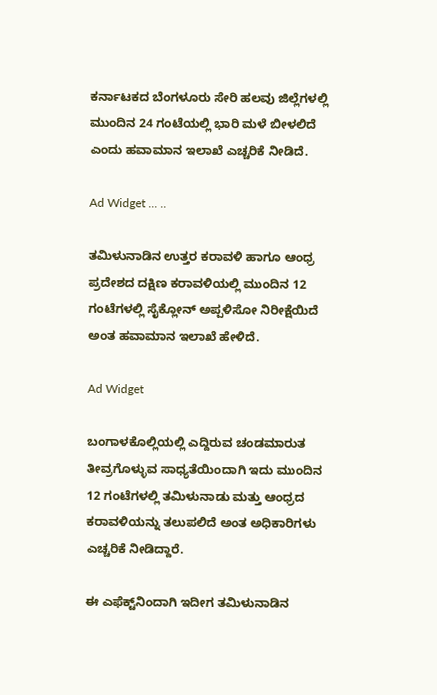ಕರ್ನಾಟಕದ ಬೆಂಗಳೂರು ಸೇರಿ ಹಲವು ಜಿಲ್ಲೆಗಳಲ್ಲಿ ಮುಂದಿನ 24 ಗಂಟೆಯಲ್ಲಿ ಭಾರಿ ಮಳೆ ಬೀಳಲಿದೆ ಎಂದು ಹವಾಮಾನ ಇಲಾಖೆ ಎಚ್ಚರಿಕೆ ನೀಡಿದೆ.

Ad Widget ... ..

ತಮಿಳುನಾಡಿನ ಉತ್ತರ ಕರಾವಳಿ ಹಾಗೂ ಆಂಧ್ರ ಪ್ರದೇಶದ ದಕ್ಷಿಣ ಕರಾವಳಿಯಲ್ಲಿ ಮುಂದಿನ 12 ಗಂಟೆಗಳಲ್ಲಿ ಸೈಕ್ಲೋನ್‌ ಅಪ್ಪಳಿಸೋ ನಿರೀಕ್ಷೆಯಿದೆ ಅಂತ ಹವಾಮಾನ ಇಲಾಖೆ ಹೇಳಿದೆ.

Ad Widget

ಬಂಗಾಳಕೊಲ್ಲಿಯಲ್ಲಿ ಎದ್ದಿರುವ ಚಂಡಮಾರುತ ತೀವ್ರಗೊಳ್ಳುವ ಸಾಧ್ಯತೆಯಿಂದಾಗಿ ಇದು ಮುಂದಿನ 12 ಗಂಟೆಗಳಲ್ಲಿ ತಮಿಳುನಾಡು ‌‍ಮತ್ತು ಆಂಧ್ರದ ಕರಾವಳಿಯನ್ನು ತಲುಪಲಿದೆ ಅಂತ ಅಧಿಕಾರಿಗಳು ಎಚ್ಚರಿಕೆ ನೀಡಿದ್ದಾರೆ.

ಈ ಎಫೆಕ್ಟ್‌ನಿಂದಾಗಿ ಇದೀಗ ತಮಿಳುನಾಡಿನ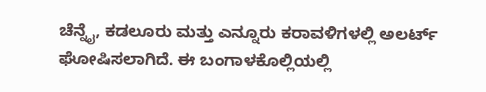ಚೆನ್ನೈ, ಕಡಲೂರು ಮತ್ತು ಎನ್ನೂರು ಕರಾವಳಿಗಳಲ್ಲಿ ಅಲರ್ಟ್‌ ಘೋಷಿಸಲಾಗಿದೆ. ಈ ಬಂಗಾಳಕೊಲ್ಲಿಯಲ್ಲಿ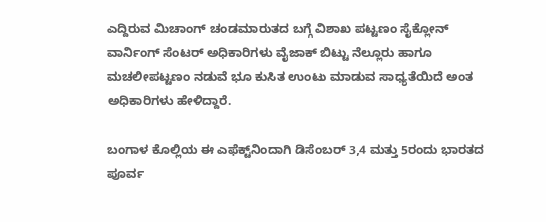ಎದ್ದಿರುವ ಮಿಚಾಂಗ್‌ ಚಂಡಮಾರುತದ ಬಗ್ಗೆ ವಿಶಾಖ ಪಟ್ಟಣಂ ಸೈಕ್ಲೋನ್‌ ವಾರ್ನಿಂಗ್‌ ಸೆಂಟರ್‌ ಅಧಿಕಾರಿಗಳು ವೈಜಾಕ್‌ ಬಿಟ್ಟು ನೆಲ್ಲೂರು ಹಾಗೂ ಮಚಲೀಪಟ್ಟಣಂ ನಡುವೆ ಭೂ ಕುಸಿತ ಉಂಟು ಮಾಡುವ ಸಾಧ್ಯತೆಯಿದೆ ಅಂತ ಅಧಿಕಾರಿಗಳು ಹೇಳಿದ್ದಾರೆ.

ಬಂಗಾಳ ಕೊಲ್ಲಿಯ ಈ ಎಫೆಕ್ಟ್‌ನಿಂದಾಗಿ ಡಿಸೆಂಬರ್‌ 3,4 ಮತ್ತು 5ರಂದು ಭಾರತದ ಪೂರ್ವ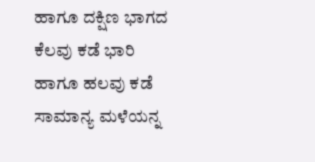ಹಾಗೂ ದಕ್ಷಿಣ ಭಾಗದ ಕೆಲವು ಕಡೆ ಭಾರಿ ಹಾಗೂ ಹಲವು ಕಡೆ ಸಾಮಾನ್ಯ ಮಳೆಯನ್ನ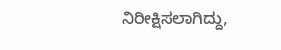ನಿರೀಕ್ಷಿಸಲಾಗಿದ್ದು,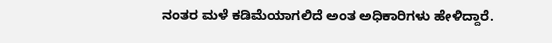ನಂತರ ಮಳೆ ಕಡಿಮೆಯಾಗಲಿದೆ ಅಂತ ಅಧಿಕಾರಿಗಳು ಹೇಳಿದ್ದಾರೆ.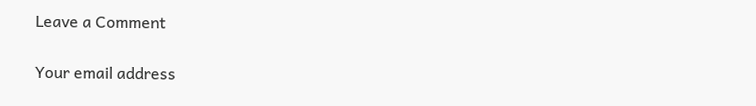Leave a Comment

Your email address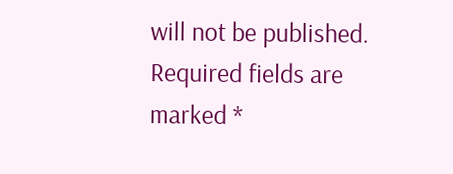will not be published. Required fields are marked *